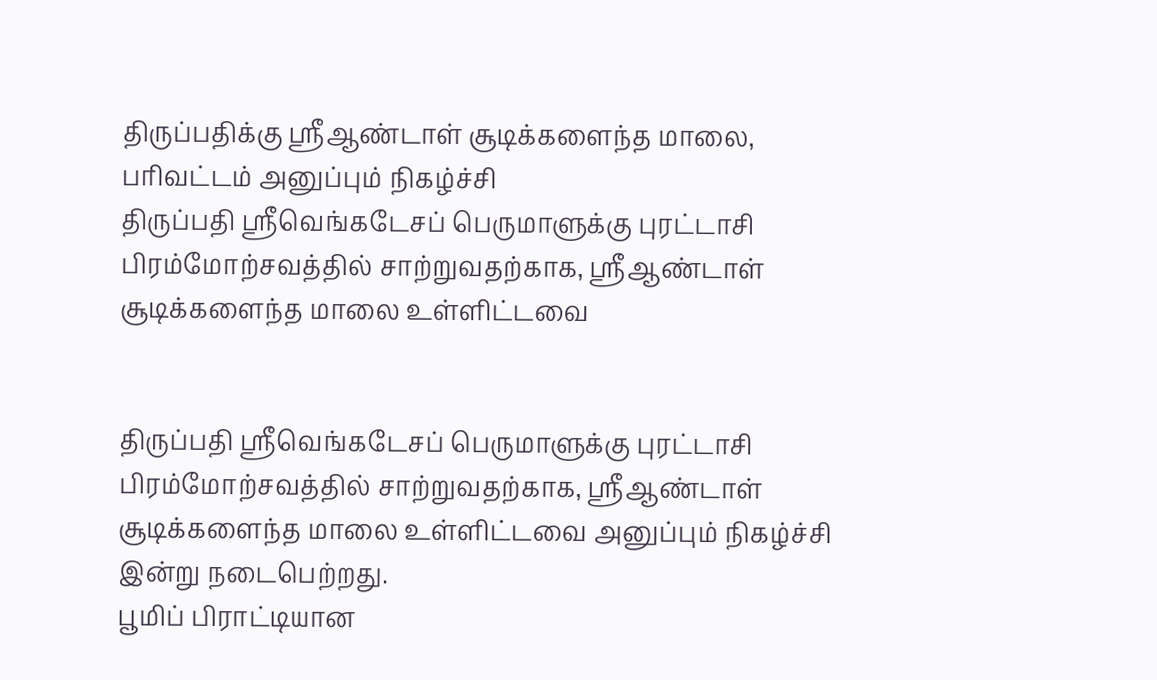திருப்பதிக்கு ஸ்ரீஆண்டாள் சூடிக்களைந்த மாலை, பரிவட்டம் அனுப்பும் நிகழ்ச்சி
திருப்பதி ஸ்ரீவெங்கடேசப் பெருமாளுக்கு புரட்டாசி பிரம்மோற்சவத்தில் சாற்றுவதற்காக, ஸ்ரீஆண்டாள் சூடிக்களைந்த மாலை உள்ளிட்டவை


திருப்பதி ஸ்ரீவெங்கடேசப் பெருமாளுக்கு புரட்டாசி பிரம்மோற்சவத்தில் சாற்றுவதற்காக, ஸ்ரீஆண்டாள் சூடிக்களைந்த மாலை உள்ளிட்டவை அனுப்பும் நிகழ்ச்சி இன்று நடைபெற்றது.
பூமிப் பிராட்டியான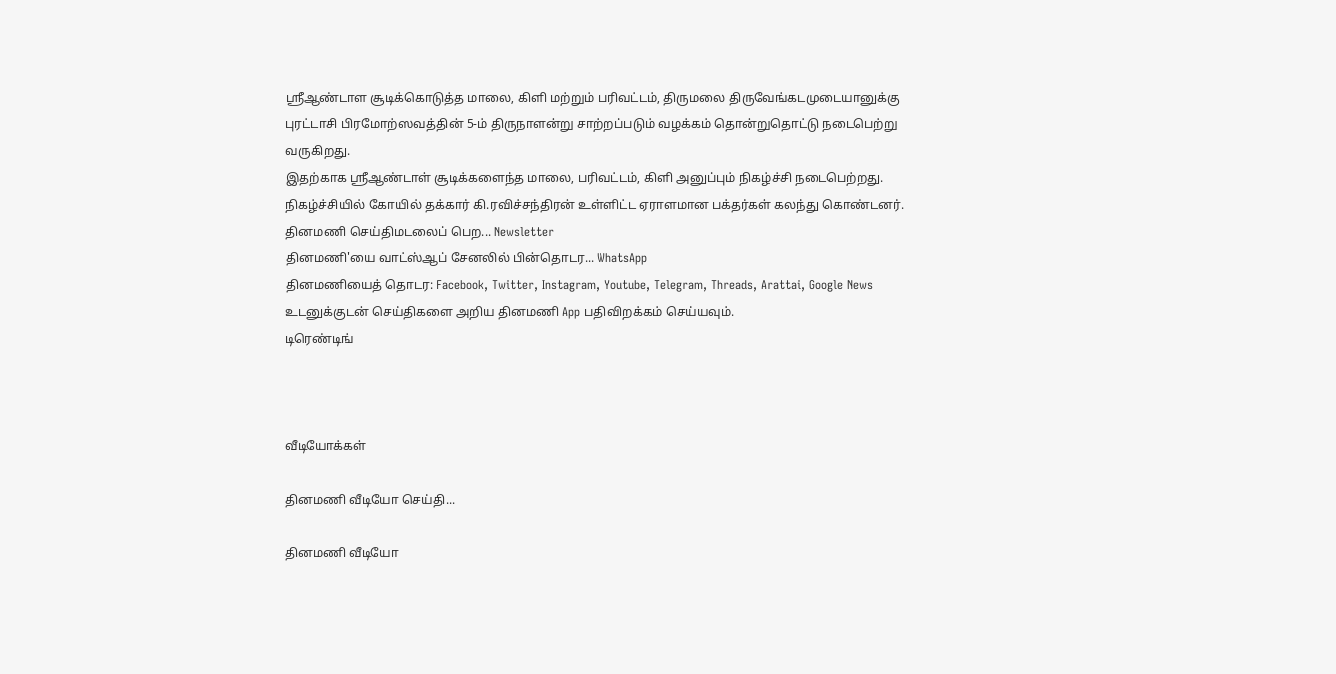ஸ்ரீஆண்டாள சூடிக்கொடுத்த மாலை, கிளி மற்றும் பரிவட்டம், திருமலை திருவேங்கடமுடையானுக்கு புரட்டாசி பிரமோற்ஸவத்தின் 5-ம் திருநாளன்று சாற்றப்படும் வழக்கம் தொன்றுதொட்டு நடைபெற்று வருகிறது.
இதற்காக ஸ்ரீஆண்டாள் சூடிக்களைந்த மாலை, பரிவட்டம், கிளி அனுப்பும் நிகழ்ச்சி நடைபெற்றது. நிகழ்ச்சியில் கோயில் தக்கார் கி.ரவிச்சந்திரன் உள்ளிட்ட ஏராளமான பக்தர்கள் கலந்து கொண்டனர்.
தினமணி செய்திமடலைப் பெற... Newsletter
தினமணி'யை வாட்ஸ்ஆப் சேனலில் பின்தொடர... WhatsApp
தினமணியைத் தொடர: Facebook, Twitter, Instagram, Youtube, Telegram, Threads, Arattai, Google News
உடனுக்குடன் செய்திகளை அறிய தினமணி App பதிவிறக்கம் செய்யவும்.
டிரெண்டிங்



வீடியோக்கள்

தினமணி வீடியோ செய்தி...

தினமணி வீடியோ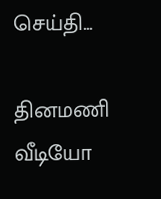செய்தி...

தினமணி வீடியோ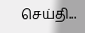செய்தி...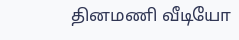தினமணி வீடியோ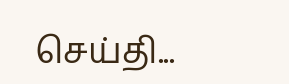செய்தி...